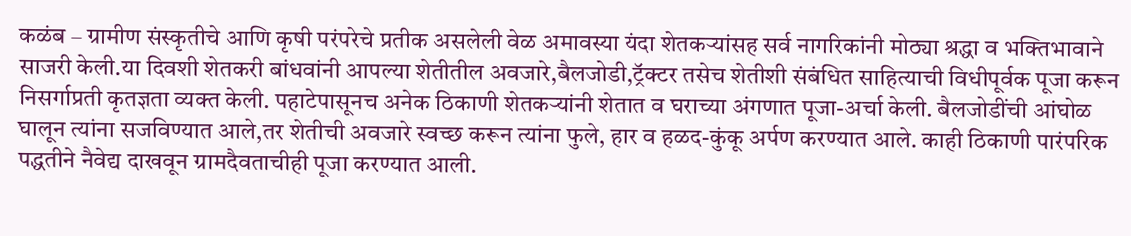कळंब – ग्रामीण संस्कृतीचे आणि कृषी परंपरेचे प्रतीक असलेली वेळ अमावस्या यंदा शेतकऱ्यांसह सर्व नागरिकांनी मोठ्या श्रद्धा व भक्तिभावाने साजरी केली.या दिवशी शेतकरी बांधवांनी आपल्या शेतीतील अवजारे,बैलजोडी,ट्रॅक्टर तसेच शेतीशी संबंधित साहित्याची विधीपूर्वक पूजा करून निसर्गाप्रती कृतज्ञता व्यक्त केली. पहाटेपासूनच अनेक ठिकाणी शेतकऱ्यांनी शेतात व घराच्या अंगणात पूजा-अर्चा केली. बैलजोडींची आंघोळ घालून त्यांना सजविण्यात आले,तर शेतीची अवजारे स्वच्छ करून त्यांना फुले, हार व हळद-कुंकू अर्पण करण्यात आले. काही ठिकाणी पारंपरिक पद्धतीने नैवेद्य दाखवून ग्रामदैवताचीही पूजा करण्यात आली.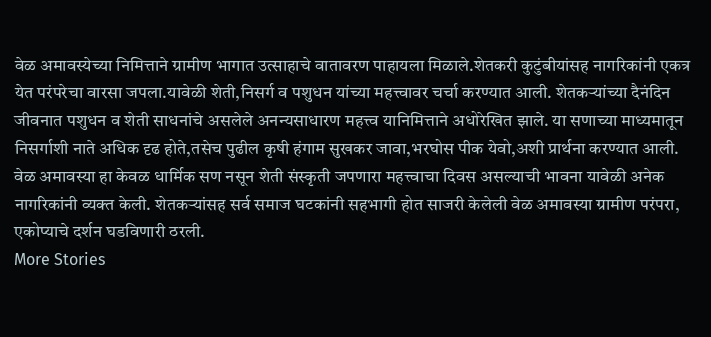वेळ अमावस्येच्या निमित्ताने ग्रामीण भागात उत्साहाचे वातावरण पाहायला मिळाले.शेतकरी कुटुंबीयांसह नागरिकांनी एकत्र येत परंपरेचा वारसा जपला.यावेळी शेती,निसर्ग व पशुधन यांच्या महत्त्वावर चर्चा करण्यात आली. शेतकऱ्यांच्या दैनंदिन जीवनात पशुधन व शेती साधनांचे असलेले अनन्यसाधारण महत्त्व यानिमित्ताने अधोरेखित झाले. या सणाच्या माध्यमातून निसर्गाशी नाते अधिक दृढ होते,तसेच पुढील कृषी हंगाम सुखकर जावा,भरघोस पीक येवो,अशी प्रार्थना करण्यात आली. वेळ अमावस्या हा केवळ धार्मिक सण नसून शेती संस्कृती जपणारा महत्त्वाचा दिवस असल्याची भावना यावेळी अनेक नागरिकांनी व्यक्त केली. शेतकऱ्यांसह सर्व समाज घटकांनी सहभागी होत साजरी केलेली वेळ अमावस्या ग्रामीण परंपरा, एकोप्याचे दर्शन घडविणारी ठरली.
More Stories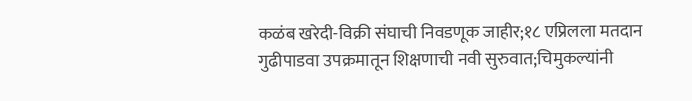कळंब खरेदी-विक्री संघाची निवडणूक जाहीर;१८ एप्रिलला मतदान
गुढीपाडवा उपक्रमातून शिक्षणाची नवी सुरुवात;चिमुकल्यांनी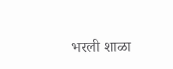भरली शाळा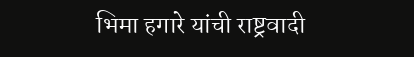भिमा हगारे यांची राष्ट्रवादी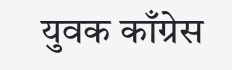युवक काँग्रेस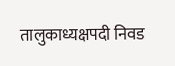तालुकाध्यक्षपदी निवड